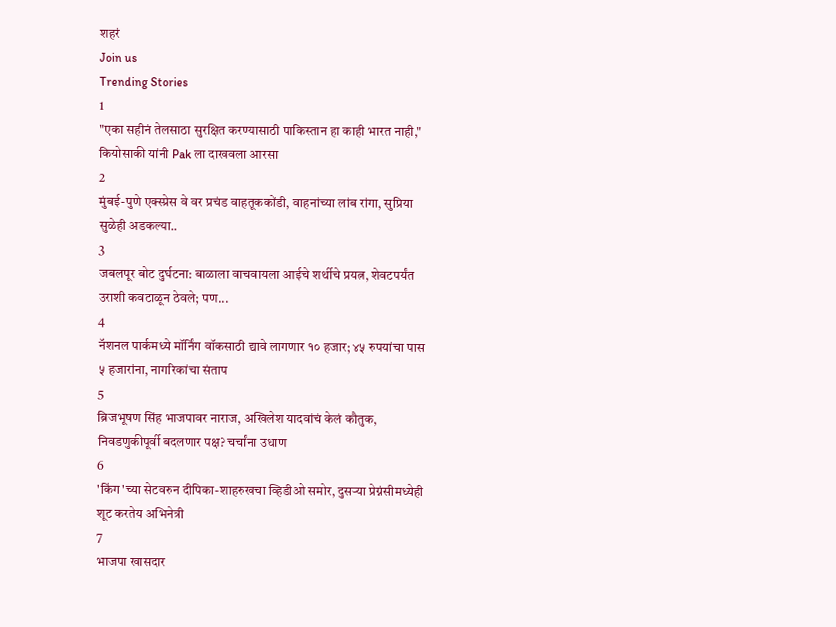शहरं
Join us
Trending Stories
1
"एका सहीनं तेलसाठा सुरक्षित करण्यासाठी पाकिस्तान हा काही भारत नाही," कियोसाकी यांनी Pak ला दाखवला आरसा
2
मुंबई-पुणे एक्स्प्रेस वे वर प्रचंड वाहतूककोंडी, वाहनांच्या लांब रांगा, सुप्रिया सुळेही अडकल्या..
3
जबलपूर बोट दुर्घटना: बाळाला वाचवायला आईचे शर्थीचे प्रयत्न, शेवटपर्यंत उराशी कवटाळून ठेवले; पण...
4
नॅशनल पार्कमध्ये मॉर्निंग वॉकसाठी द्यावे लागणार १० हजार; ४५ रुपयांचा पास ५ हजारांना, नागरिकांचा संताप
5
ब्रिजभूषण सिंह भाजपावर नाराज, अखिलेश यादवांचं केलं कौतुक, निवडणुकीपूर्वी बदलणार पक्ष? चर्चांना उधाण
6
'किंग'च्या सेटवरुन दीपिका-शाहरुखचा व्हिडीओ समोर, दुसऱ्या प्रेग्नंसीमध्येही शूट करतेय अभिनेत्री
7
भाजपा खासदार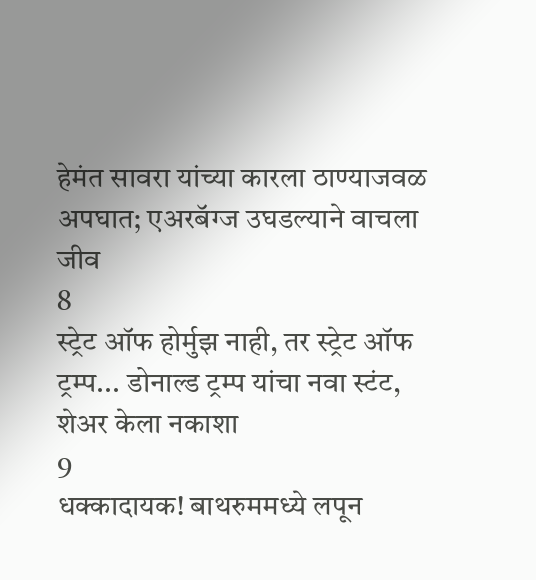हेमंत सावरा यांच्या कारला ठाण्याजवळ अपघात; एअरबॅग्ज उघडल्याने वाचला जीव
8
स्ट्रेट ऑफ होर्मुझ नाही, तर स्ट्रेट ऑफ ट्रम्प... डोनाल्ड ट्रम्प यांचा नवा स्टंट, शेअर केला नकाशा
9
धक्कादायक! बाथरुममध्ये लपून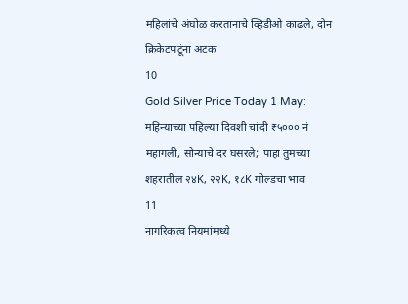महिलांचे अंघोळ करतानाचे व्हिडीओ काढले, दोन क्रिकेटपटूंना अटक
10
Gold Silver Price Today 1 May: महिन्याच्या पहिल्या दिवशी चांदी ₹५००० नं महागली, सोन्याचे दर घसरले; पाहा तुमच्या शहरातील २४K, २२K, १८K गोल्डचा भाव
11
नागरिकत्व नियमांमध्ये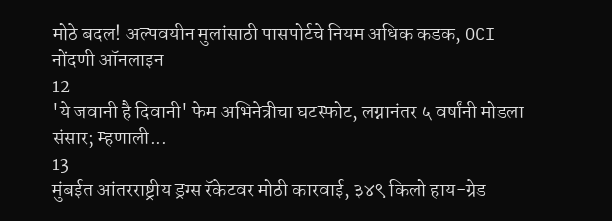मोठे बदल! अल्पवयीन मुलांसाठी पासपोर्टचे नियम अधिक कडक, OCI नोंदणी ऑनलाइन
12
'ये जवानी है दिवानी' फेम अभिनेत्रीचा घटस्फोट, लग्नानंतर ५ वर्षांनी मोडला संसार; म्हणाली...
13
मुंबईत आंतरराष्ट्रीय ड्रग्स रॅकेटवर मोठी कारवाई, ३४९ किलो हाय-ग्रेड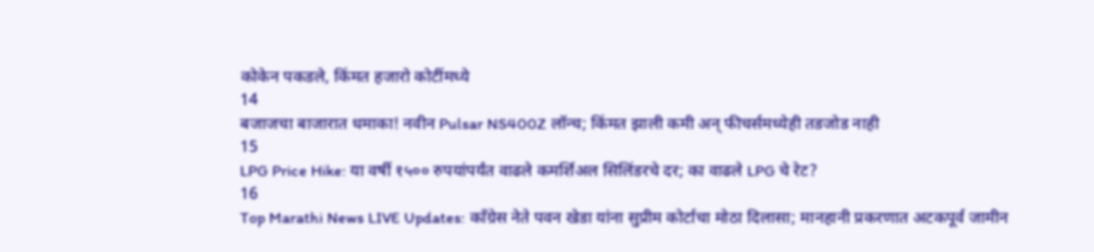कोकेन पकडले, किंमत हजारो कोटींमध्ये
14
बजाजचा बाजारात धमाका! नवीन Pulsar NS400Z लॉन्च; किंमत झाली कमी अन् फीचर्समध्येही तडजोड नाही
15
LPG Price Hike: या वर्षी १५०० रुपयांपर्यंत वाढले कमर्शिअल सिलिंडरचे दर; का वाढले LPG चे रेट?
16
Top Marathi News LIVE Updates: काँग्रेस नेते पवन खेडा यांना सुप्रीम कोर्टाचा मोठा दिलासा; मानहानी प्रकरणात अटकपूर्व जामीन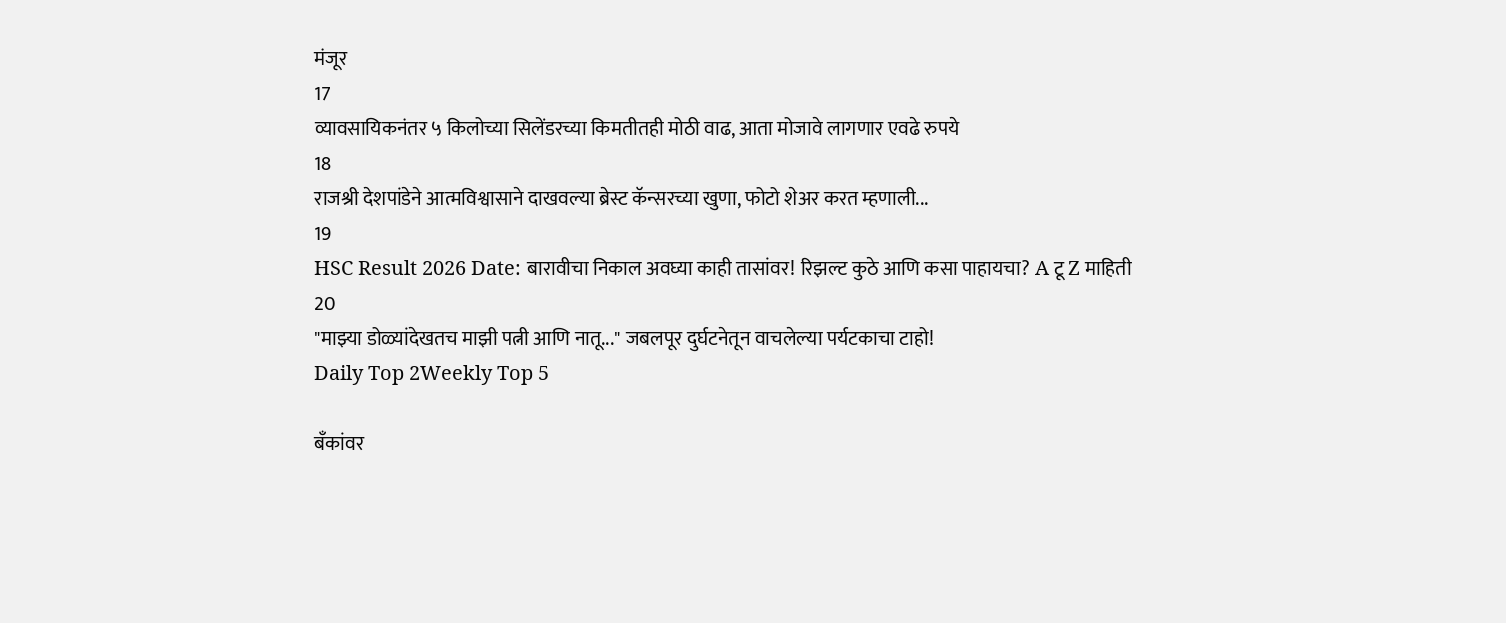मंजूर
17
व्यावसायिकनंतर ५ किलोच्या सिलेंडरच्या किमतीतही मोठी वाढ, आता मोजावे लागणार एवढे रुपये
18
राजश्री देशपांडेने आत्मविश्वासाने दाखवल्या ब्रेस्ट कॅन्सरच्या खुणा, फोटो शेअर करत म्हणाली...
19
HSC Result 2026 Date: बारावीचा निकाल अवघ्या काही तासांवर! रिझल्ट कुठे आणि कसा पाहायचा? A टू Z माहिती
20
"माझ्या डोळ्यांदेखतच माझी पत्नी आणि नातू..." जबलपूर दुर्घटनेतून वाचलेल्या पर्यटकाचा टाहो!
Daily Top 2Weekly Top 5

बँकांवर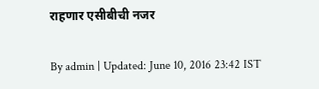राहणार एसीबीची नजर

By admin | Updated: June 10, 2016 23:42 IST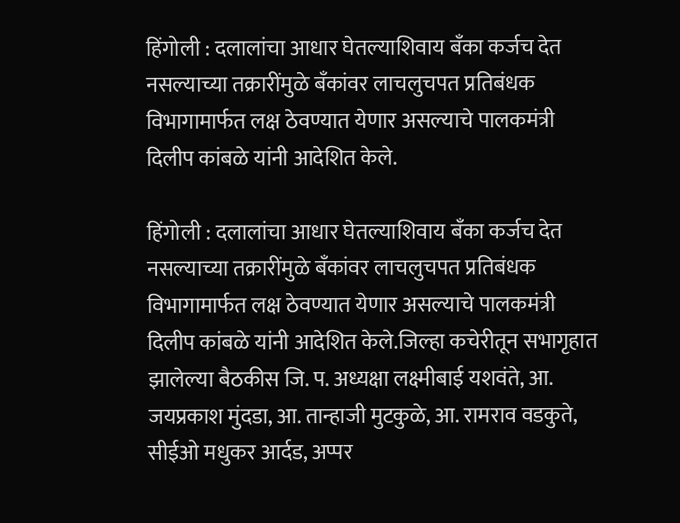हिंगोली : दलालांचा आधार घेतल्याशिवाय बँका कर्जच देत नसल्याच्या तक्रारींमुळे बँकांवर लाचलुचपत प्रतिबंधक विभागामार्फत लक्ष ठेवण्यात येणार असल्याचे पालकमंत्री दिलीप कांबळे यांनी आदेशित केले.

हिंगोली : दलालांचा आधार घेतल्याशिवाय बँका कर्जच देत नसल्याच्या तक्रारींमुळे बँकांवर लाचलुचपत प्रतिबंधक विभागामार्फत लक्ष ठेवण्यात येणार असल्याचे पालकमंत्री दिलीप कांबळे यांनी आदेशित केले.जिल्हा कचेरीतून सभागृहात झालेल्या बैठकीस जि. प. अध्यक्षा लक्ष्मीबाई यशवंते, आ. जयप्रकाश मुंदडा, आ. तान्हाजी मुटकुळे, आ. रामराव वडकुते, सीईओ मधुकर आर्दड, अप्पर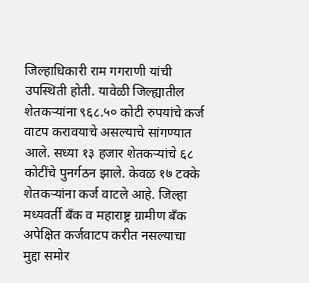जिल्हाधिकारी राम गगराणी यांची उपस्थिती होती. यावेळी जिल्ह्यातील शेतकऱ्यांना ९६८.५० कोटी रुपयांचे कर्ज वाटप करावयाचे असल्याचे सांगण्यात आले. सध्या १३ हजार शेतकऱ्यांचे ६८ कोटींचे पुनर्गठन झाले. केवळ १७ टक्के शेतकऱ्यांना कर्ज वाटले आहे. जिल्हा मध्यवर्ती बँक व महाराष्ट्र ग्रामीण बँक अपेक्षित कर्जवाटप करीत नसल्याचा मुद्दा समोर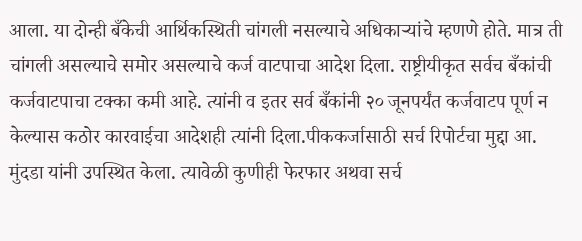आला. या दोन्ही बँकेची आर्थिकस्थिती चांगली नसल्याचे अधिकाऱ्यांचे म्हणणे होते. मात्र ती चांगली असल्याचे समोर असल्याचे कर्ज वाटपाचा आदेश दिला. राष्ट्रीयीकृत सर्वच बँकांची कर्जवाटपाचा टक्का कमी आहे. त्यांनी व इतर सर्व बँकांनी २० जूनपर्यंत कर्जवाटप पूर्ण न केल्यास कठोर कारवाईचा आदेशही त्यांनी दिला.पीककर्जासाठी सर्च रिपोर्टचा मुद्दा आ. मुंदडा यांनी उपस्थित केला. त्यावेळी कुणीही फेरफार अथवा सर्च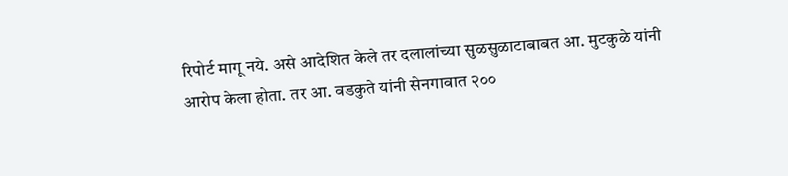रिपोर्ट मागू नये. असे आदेशित केले तर दलालांच्या सुळसुळाटाबाबत आ. मुटकुळे यांनी आरोप केला होता. तर आ. वडकुते यांनी सेनगावात २००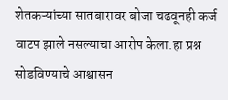शेतकऱ्यांच्या सातबारावर बोजा चढवूनही कर्ज वाटप झाले नसल्याचा आरोप केला.हा प्रश्न सोडविण्याचे आश्वासन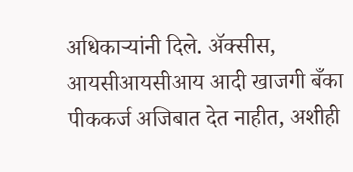अधिकाऱ्यांनी दिले. अ‍ॅक्सीस, आयसीआयसीआय आदी खाजगी बँका पीककर्ज अजिबात देत नाहीत, अशीही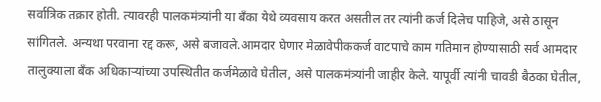सर्वात्रिक तक्रार होती. त्यावरही पालकमंत्र्यांनी या बँका येथे व्यवसाय करत असतील तर त्यांनी कर्ज दिलेच पाहिजे, असे ठासून सांगितले. अन्यथा परवाना रद्द करू, असे बजावले.आमदार घेणार मेळावेपीककर्ज वाटपाचे काम गतिमान होण्यासाठी सर्व आमदार तालुक्याला बँक अधिकाऱ्यांच्या उपस्थितीत कर्जमेळावे घेतील, असे पालकमंत्र्यांनी जाहीर केले. यापूर्वी त्यांनी चावडी बैठका घेतील,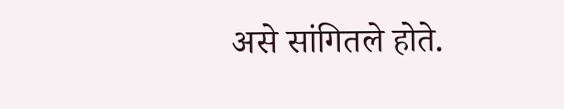असे सांगितले होते.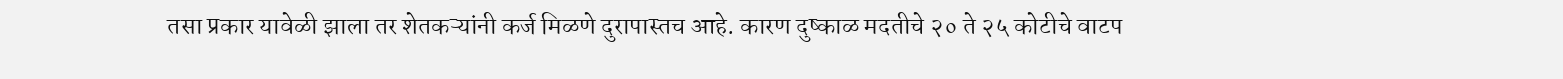तसा प्रकार यावेळी झाला तर शेतकऱ्यांनी कर्ज मिळणे दुरापास्तच आहे. कारण दुष्काळ मदतीचे २० ते २५ कोटीचे वाटप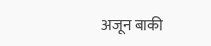अजून बाकी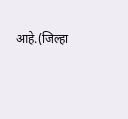आहे.(जिल्हा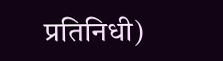प्रतिनिधी)